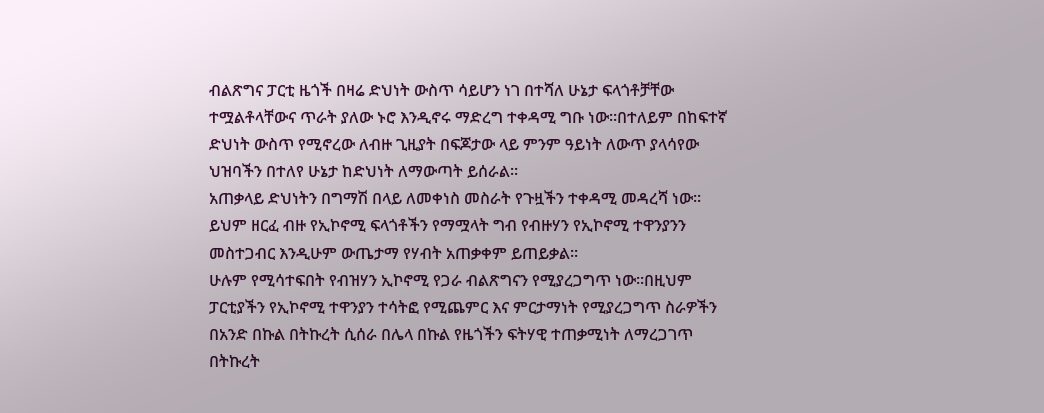ብልጽግና ፓርቲ ዜጎች በዛሬ ድህነት ውስጥ ሳይሆን ነገ በተሻለ ሁኔታ ፍላጎቶቻቸው ተሟልቶላቸውና ጥራት ያለው ኑሮ እንዲኖሩ ማድረግ ተቀዳሚ ግቡ ነው፡፡በተለይም በከፍተኛ ድህነት ውስጥ የሚኖረው ለብዙ ጊዚያት በፍጆታው ላይ ምንም ዓይነት ለውጥ ያላሳየው ህዝባችን በተለየ ሁኔታ ከድህነት ለማውጣት ይሰራል፡፡
አጠቃላይ ድህነትን በግማሽ በላይ ለመቀነስ መስራት የጉዟችን ተቀዳሚ መዳረሻ ነው፡፡ይህም ዘርፈ ብዙ የኢኮኖሚ ፍላጎቶችን የማሟላት ግብ የብዙሃን የኢኮኖሚ ተዋንያንን መስተጋብር እንዲሁም ውጤታማ የሃብት አጠቃቀም ይጠይቃል፡፡
ሁሉም የሚሳተፍበት የብዝሃን ኢኮኖሚ የጋራ ብልጽግናን የሚያረጋግጥ ነው፡፡በዚህም ፓርቲያችን የኢኮኖሚ ተዋንያን ተሳትፎ የሚጨምር እና ምርታማነት የሚያረጋግጥ ስራዎችን በአንድ በኩል በትኩረት ሲሰራ በሌላ በኩል የዜጎችን ፍትሃዊ ተጠቃሚነት ለማረጋገጥ በትኩረት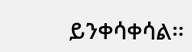ይንቀሳቀሳል፡፡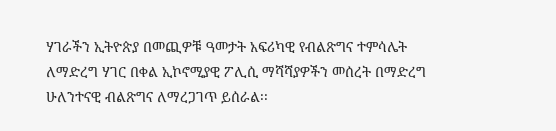ሃገራችን ኢትዮጵያ በመጪዎቹ ዓመታት አፍሪካዊ የብልጽግና ተምሳሌት ለማድረግ ሃገር በቀል ኢኮኖሚያዊ ፖሊሲ ማሻሻያዎችን መሰረት በማድረግ ሁለንተናዊ ብልጽግና ለማረጋገጥ ይሰራል፡፡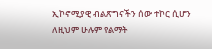ኢኮኖሚያዊ ብልጽግናችን ሰው ተኮር ሲሆን ለዚህም ሁሉም የልማት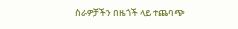ስራዎቻችን በዜጎች ላይ ተጨባጭ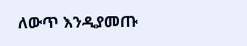ለውጥ እንዲያመጡ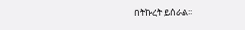በትኩረት ይሰራል፡፡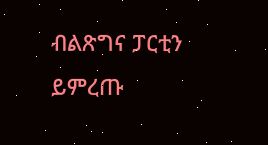ብልጽግና ፓርቲን ይምረጡ